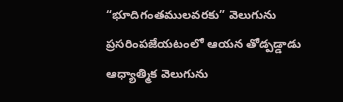“భూదిగంతములవరకు” వెలుగును ప్రసరింపజేయటంలో ఆయన తోడ్పడ్డాడు
ఆధ్యాత్మిక వెలుగును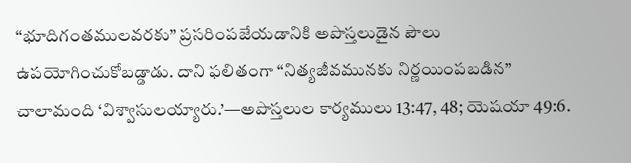“భూదిగంతములవరకు” ప్రసరింపజేయడానికి అపొస్తలుడైన పౌలు ఉపయోగించుకోబడ్డాడు. దాని ఫలితంగా “నిత్యజీవమునకు నిర్ణయింపబడిన” చాలామంది ‘విశ్వాసులయ్యారు.’—అపొస్తలుల కార్యములు 13:47, 48; యెషయా 49:6.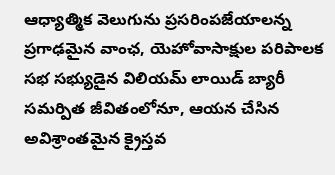ఆధ్యాత్మిక వెలుగును ప్రసరింపజేయాలన్న ప్రగాఢమైన వాంఛ, యెహోవాసాక్షుల పరిపాలక సభ సభ్యుడైన విలియమ్ లాయిడ్ బ్యారీ సమర్పిత జీవితంలోనూ, ఆయన చేసిన అవిశ్రాంతమైన క్రైస్తవ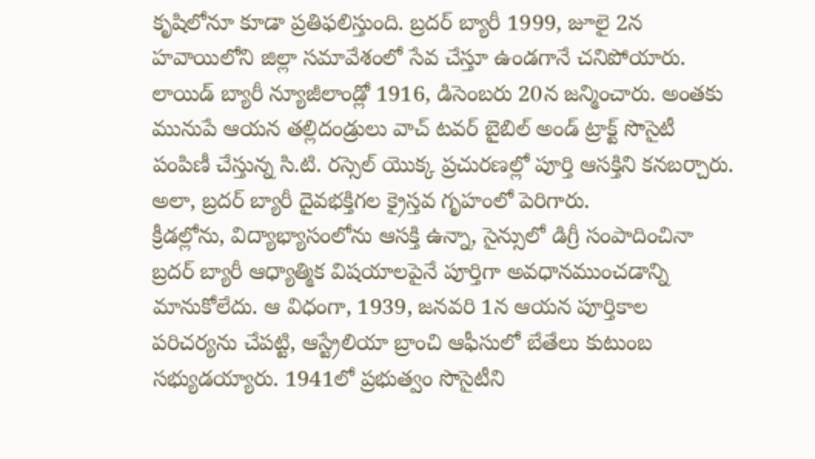కృషిలోనూ కూడా ప్రతిఫలిస్తుంది. బ్రదర్ బ్యారీ 1999, జూలై 2న హవాయిలోని జిల్లా సమావేశంలో సేవ చేస్తూ ఉండగానే చనిపోయారు.
లాయిడ్ బ్యారీ న్యూజీలాండ్లో 1916, డిసెంబరు 20న జన్మించారు. అంతకు మునుపే ఆయన తల్లిదండ్రులు వాచ్ టవర్ బైబిల్ అండ్ ట్రాక్ట్ సొసైటీ పంపిణీ చేస్తున్న సి.టి. రస్సెల్ యొక్క ప్రచురణల్లో పూర్తి ఆసక్తిని కనబర్చారు. అలా, బ్రదర్ బ్యారీ దైవభక్తిగల క్రైస్తవ గృహంలో పెరిగారు.
క్రీడల్లోను, విద్యాభ్యాసంలోను ఆసక్తి ఉన్నా, సైన్సులో డిగ్రీ సంపాదించినా బ్రదర్ బ్యారీ ఆధ్యాత్మిక విషయాలపైనే పూర్తిగా అవధానముంచడాన్ని మానుకోలేదు. ఆ విధంగా, 1939, జనవరి 1న ఆయన పూర్తికాల పరిచర్యను చేపట్టి, ఆస్ట్రేలియా బ్రాంచి ఆఫీసులో బేతేలు కుటుంబ సభ్యుడయ్యారు. 1941లో ప్రభుత్వం సొసైటీని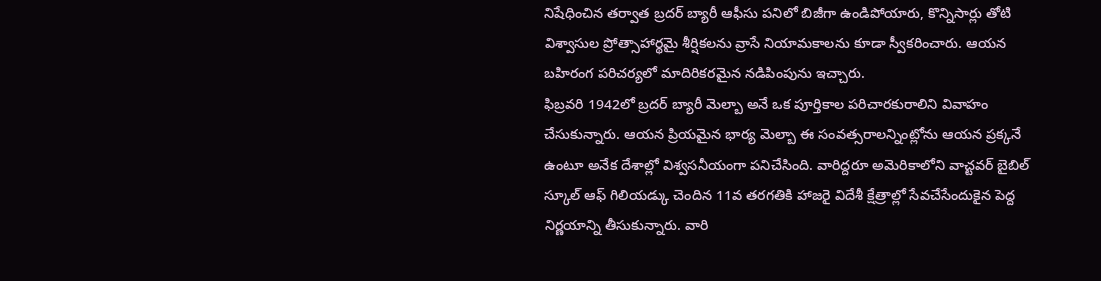నిషేధించిన తర్వాత బ్రదర్ బ్యారీ ఆఫీసు పనిలో బిజీగా ఉండిపోయారు, కొన్నిసార్లు తోటి విశ్వాసుల ప్రోత్సాహార్థమై శీర్షికలను వ్రాసే నియామకాలను కూడా స్వీకరించారు. ఆయన బహిరంగ పరిచర్యలో మాదిరికరమైన నడిపింపును ఇచ్చారు.
ఫిబ్రవరి 1942లో బ్రదర్ బ్యారీ మెల్బా అనే ఒక పూర్తికాల పరిచారకురాలిని వివాహం చేసుకున్నారు. ఆయన ప్రియమైన భార్య మెల్బా ఈ సంవత్సరాలన్నింట్లోను ఆయన ప్రక్కనే ఉంటూ అనేక దేశాల్లో విశ్వసనీయంగా పనిచేసింది. వారిద్దరూ అమెరికాలోని వాచ్టవర్ బైబిల్ స్కూల్ ఆఫ్ గిలియడ్కు చెందిన 11వ తరగతికి హాజరై విదేశీ క్షేత్రాల్లో సేవచేసేందుకైన పెద్ద నిర్ణయాన్ని తీసుకున్నారు. వారి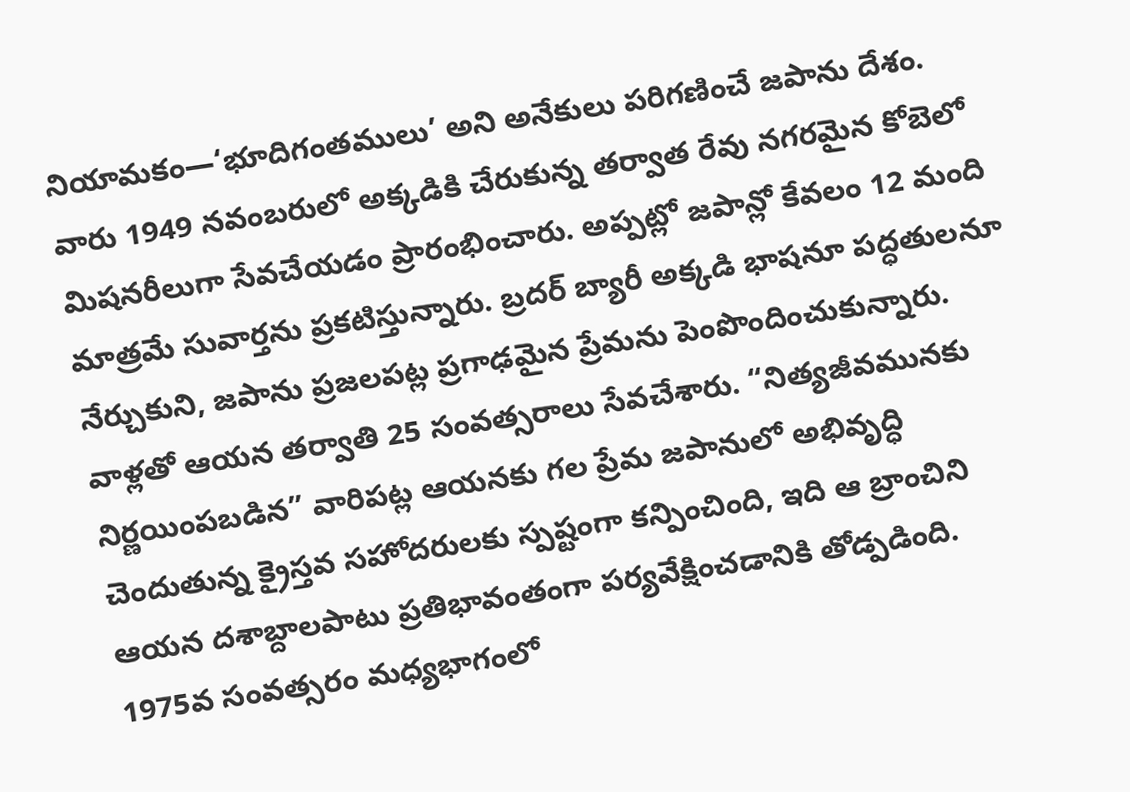నియామకం—‘భూదిగంతములు’ అని అనేకులు పరిగణించే జపాను దేశం. వారు 1949 నవంబరులో అక్కడికి చేరుకున్న తర్వాత రేవు నగరమైన కోబెలో మిషనరీలుగా సేవచేయడం ప్రారంభించారు. అప్పట్లో జపాన్లో కేవలం 12 మంది మాత్రమే సువార్తను ప్రకటిస్తున్నారు. బ్రదర్ బ్యారీ అక్కడి భాషనూ పద్ధతులనూ నేర్చుకుని, జపాను ప్రజలపట్ల ప్రగాఢమైన ప్రేమను పెంపొందించుకున్నారు. వాళ్లతో ఆయన తర్వాతి 25 సంవత్సరాలు సేవచేశారు. “నిత్యజీవమునకు నిర్ణయింపబడిన” వారిపట్ల ఆయనకు గల ప్రేమ జపానులో అభివృద్ధి చెందుతున్న క్రైస్తవ సహోదరులకు స్పష్టంగా కన్పించింది, ఇది ఆ బ్రాంచిని ఆయన దశాబ్దాలపాటు ప్రతిభావంతంగా పర్యవేక్షించడానికి తోడ్పడింది.
1975వ సంవత్సరం మధ్యభాగంలో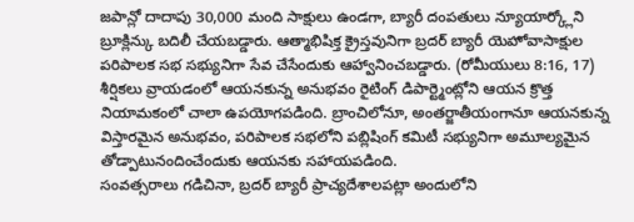జపాన్లో దాదాపు 30,000 మంది సాక్షులు ఉండగా, బ్యారీ దంపతులు న్యూయార్క్లోని బ్రూక్లిన్కు బదిలీ చేయబడ్డారు. ఆత్మాభిషిక్త క్రైస్తవునిగా బ్రదర్ బ్యారీ యెహోవాసాక్షుల పరిపాలక సభ సభ్యునిగా సేవ చేసేందుకు ఆహ్వానించబడ్డారు. (రోమీయులు 8:16, 17) శీర్షికలు వ్రాయడంలో ఆయనకున్న అనుభవం రైటింగ్ డిపార్ట్మెంట్లోని ఆయన క్రొత్త నియామకంలో చాలా ఉపయోగపడింది. బ్రాంచిలోనూ, అంతర్జాతీయంగానూ ఆయనకున్న విస్తారమైన అనుభవం, పరిపాలక సభలోని పబ్లిషింగ్ కమిటీ సభ్యునిగా అమూల్యమైన తోడ్పాటునందించేందుకు ఆయనకు సహాయపడింది.
సంవత్సరాలు గడిచినా, బ్రదర్ బ్యారీ ప్రాచ్యదేశాలపట్లా అందులోని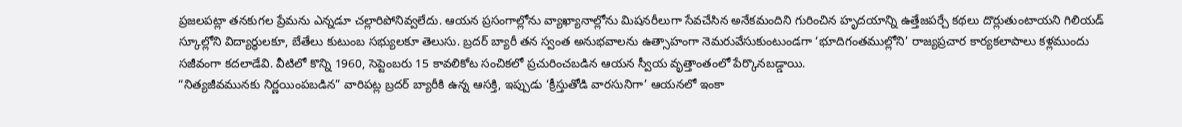ప్రజలపట్లా తనకుగల ప్రేమను ఎన్నడూ చల్లారిపోనివ్వలేదు. ఆయన ప్రసంగాల్లోను వ్యాఖ్యానాల్లోను మిషనరీలుగా సేవచేసిన అనేకమందిని గురించిన హృదయాన్ని ఉత్తేజపర్చే కథలు దొర్లుతుంటాయని గిలియడ్ స్కూల్లోని విద్యార్థులకూ, బేతేలు కుటుంబ సభ్యులకూ తెలుసు. బ్రదర్ బ్యారీ తన స్వంత అనుభవాలను ఉత్సాహంగా నెమరువేసుకుంటుండగా ‘భూదిగంతముల్లోని’ రాజ్యప్రచార కార్యకలాపాలు కళ్లముందు సజీవంగా కదలాడేవి. వీటిలో కొన్ని 1960, సెప్టెంబరు 15 కావలికోట సంచికలో ప్రచురించబడిన ఆయన స్వీయ వృత్తాంతంలో పేర్కొనబడ్డాయి.
“నిత్యజీవమునకు నిర్ణయింపబడిన” వారిపట్ల బ్రదర్ బ్యారీకి ఉన్న ఆసక్తి, ఇప్పుడు ‘క్రీస్తుతోడి వారసునిగా’ ఆయనలో ఇంకా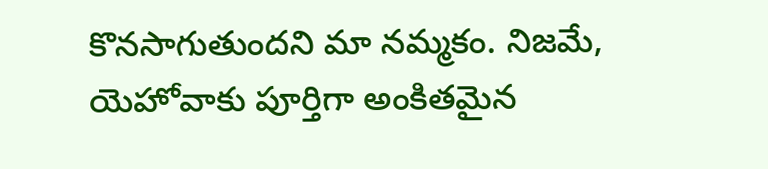కొనసాగుతుందని మా నమ్మకం. నిజమే, యెహోవాకు పూర్తిగా అంకితమైన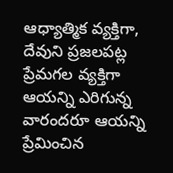ఆధ్యాత్మిక వ్యక్తిగా, దేవుని ప్రజలపట్ల ప్రేమగల వ్యక్తిగా ఆయన్ని ఎరిగున్న వారందరూ ఆయన్ని ప్రేమించిన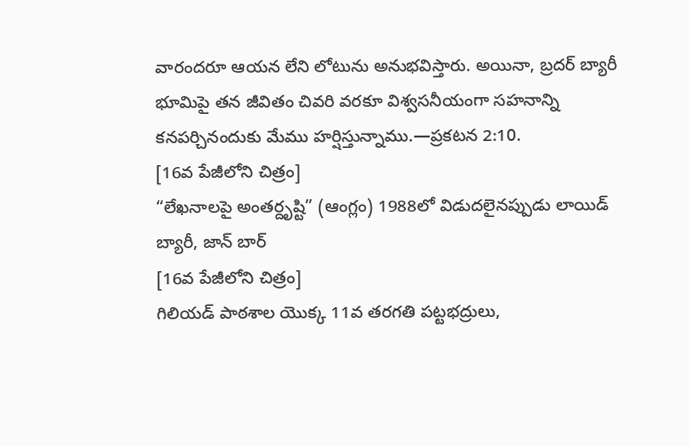వారందరూ ఆయన లేని లోటును అనుభవిస్తారు. అయినా, బ్రదర్ బ్యారీ భూమిపై తన జీవితం చివరి వరకూ విశ్వసనీయంగా సహనాన్ని కనపర్చినందుకు మేము హర్షిస్తున్నాము.—ప్రకటన 2:10.
[16వ పేజీలోని చిత్రం]
“లేఖనాలపై అంతర్దృష్టి” (ఆంగ్లం) 1988లో విడుదలైనప్పుడు లాయిడ్ బ్యారీ, జాన్ బార్
[16వ పేజీలోని చిత్రం]
గిలియడ్ పాఠశాల యొక్క 11వ తరగతి పట్టభద్రులు,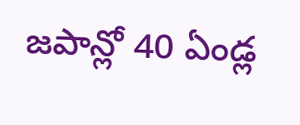జపాన్లో 40 ఏండ్ల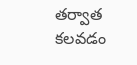తర్వాత కలవడం